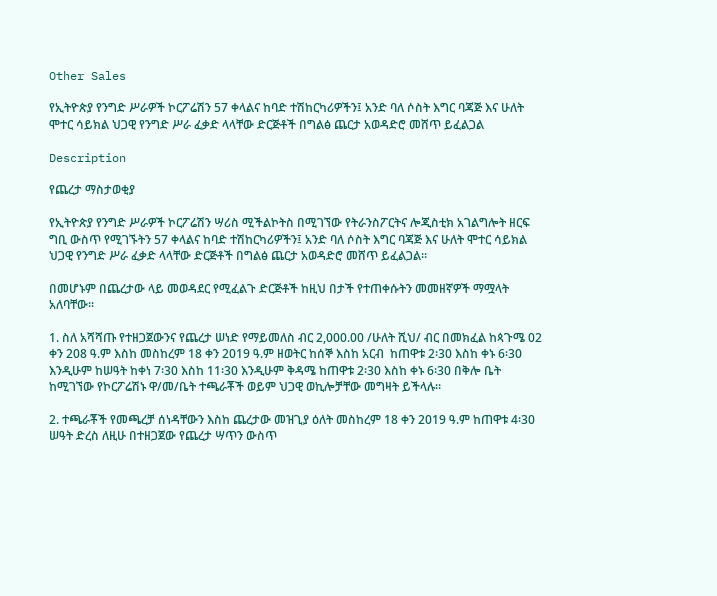Other Sales

የኢትዮጵያ የንግድ ሥራዎች ኮርፖሬሽን 57 ቀላልና ከባድ ተሽከርካሪዎችን፤ አንድ ባለ ሶስት እግር ባጃጅ እና ሁለት ሞተር ሳይክል ህጋዊ የንግድ ሥራ ፈቃድ ላላቸው ድርጅቶች በግልፅ ጨርታ አወዳድሮ መሸጥ ይፈልጋል

Description

የጨረታ ማስታወቂያ

የኢትዮጵያ የንግድ ሥራዎች ኮርፖሬሽን ሣሪስ ሚችልኮትስ በሚገኘው የትራንስፖርትና ሎጂስቲክ አገልግሎት ዘርፍ ግቢ ውስጥ የሚገኙትን 57 ቀላልና ከባድ ተሽከርካሪዎችን፤ አንድ ባለ ሶስት እግር ባጃጅ እና ሁለት ሞተር ሳይክል ህጋዊ የንግድ ሥራ ፈቃድ ላላቸው ድርጅቶች በግልፅ ጨርታ አወዳድሮ መሸጥ ይፈልጋል፡፡

በመሆኑም በጨረታው ላይ መወዳደር የሚፈልጉ ድርጅቶች ከዚህ በታች የተጠቀሱትን መመዘኛዎች ማሟላት አለባቸው፡፡

1. ስለ አሻሻጡ የተዘጋጀውንና የጨረታ ሠነድ የማይመለስ ብር 2,000.00 /ሁለት ሺህ/ ብር በመክፈል ከጳጉሜ 02 ቀን 208 ዓ.ም እስከ መስከረም 18 ቀን 2019 ዓ.ም ዘወትር ከሰኞ እስከ አርብ  ከጠዋቱ 2፡30 እስከ ቀኑ 6፡30 እንዲሁም ከሠዓት ከቀነ 7፡30 እስከ 11፡30 እንዲሁም ቅዳሜ ከጠዋቱ 2፡30 እስከ ቀኑ 6፡30 በቅሎ ቤት ከሚገኘው የኮርፖሬሽኑ ዋ/መ/ቤት ተጫራቾች ወይም ህጋዊ ወኪሎቻቸው መግዛት ይችላሉ፡፡

2. ተጫራቾች የመጫረቻ ሰነዳቸውን እስከ ጨረታው መዝጊያ ዕለት መስከረም 18 ቀን 2019 ዓ.ም ከጠዋቱ 4፡30 ሠዓት ድረስ ለዚሁ በተዘጋጀው የጨረታ ሣጥን ውስጥ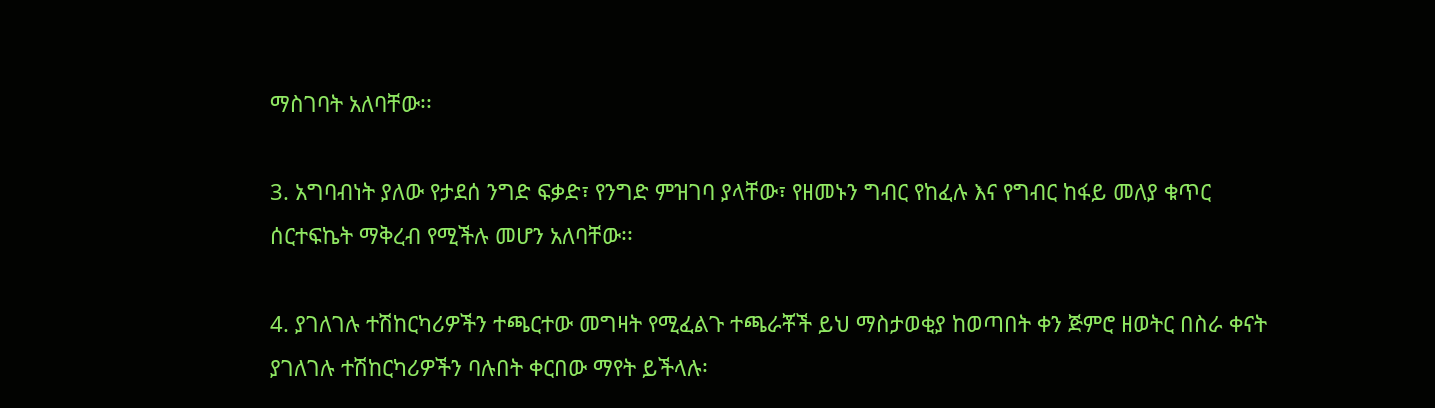ማስገባት አለባቸው፡፡

3. አግባብነት ያለው የታደሰ ንግድ ፍቃድ፣ የንግድ ምዝገባ ያላቸው፣ የዘመኑን ግብር የከፈሉ እና የግብር ከፋይ መለያ ቁጥር ሰርተፍኬት ማቅረብ የሚችሉ መሆን አለባቸው፡፡

4. ያገለገሉ ተሽከርካሪዎችን ተጫርተው መግዛት የሚፈልጉ ተጫራቾች ይህ ማስታወቂያ ከወጣበት ቀን ጅምሮ ዘወትር በስራ ቀናት ያገለገሉ ተሽከርካሪዎችን ባሉበት ቀርበው ማየት ይችላሉ፡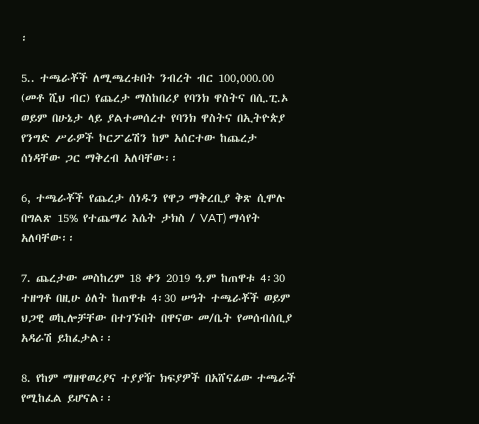፡

5.. ተጫራቾች ለሚጫረቱበት ንብረት ብር 100,000.00 (መቶ ሺህ ብር) የጨረታ ማስከበሪያ የባንክ ዋስትና በሲ.ፒ.ኦ ወይም በሁኔታ ላይ ያልተመሰረተ የባንክ ዋስትና በኢትዮጵያ የንግድ ሥራዎች ኮርፖሬሽን ከም አሰርተው ከጨረታ ሰነዳቸው ጋር ማቅረብ አለባቸው፡፡

6, ተጫራቾች የጨረታ ሰነዱን የዋጋ ማቅረቢያ ቅጽ ሲሞሉ በግልጽ 15% የተጨማሪ እሴት ታክስ / VAT) ማሳየት አለባቸው፡፡

7. ጨረታው መስከረም 18 ቀን 2019 ዓ.ም ከጠዋቱ 4፡30 ተዘግቶ በዚሁ ዕለት ከጠዋቱ 4፡30 ሠዓት ተጫራቾች ወይም ህጋዊ ወኪሎቻቸው በተገኙበት በዋናው መ/ቤት የመሰብሰቢያ አዳራሽ ይከፈታል፡፡

8. የከም ማዘዋወሪያና ተያያዥ ክፍያዎች በአሸናፊው ተጫራች የሚከፈል ይሆናል፡፡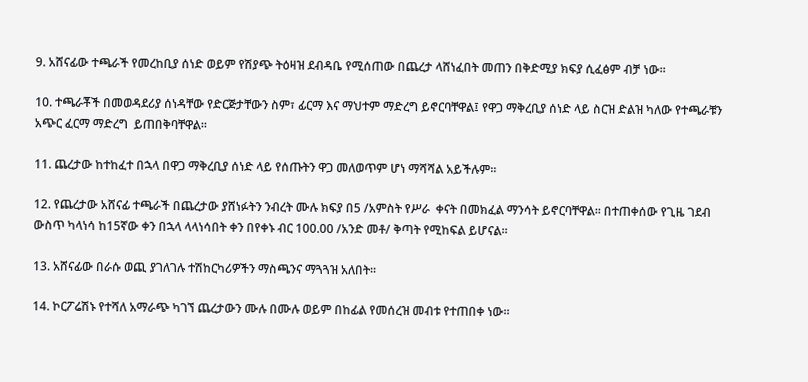9. አሸናፊው ተጫራች የመረከቢያ ሰነድ ወይም የሽያጭ ትዕዛዝ ደብዳቤ የሚሰጠው በጨረታ ላሸነፈበት መጠን በቅድሚያ ክፍያ ሲፈፅም ብቻ ነው፡፡

10. ተጫራቾች በመወዳደሪያ ሰነዳቸው የድርጅታቸውን ስም፣ ፊርማ እና ማህተም ማድረግ ይኖርባቸዋል፤ የዋጋ ማቅረቢያ ሰነድ ላይ ስርዝ ድልዝ ካለው የተጫራቹን አጭር ፈርማ ማድረግ  ይጠበቅባቸዋል፡፡

11. ጨረታው ከተከፈተ በኋላ በዋጋ ማቅረቢያ ሰነድ ላይ የሰጡትን ዋጋ መለወጥም ሆነ ማሻሻል አይችሉም፡፡

12. የጨረታው አሸናፊ ተጫራች በጨረታው ያሸነፉትን ንብረት ሙሉ ክፍያ በ5 /አምስት የሥራ  ቀናት በመክፈል ማንሳት ይኖርባቸዋል፡፡ በተጠቀሰው የጊዜ ገደብ ውስጥ ካላነሳ ከ15ኛው ቀን በኋላ ላላነሳበት ቀን በየቀኑ ብር 100.00 /አንድ መቶ/ ቅጣት የሚከፍል ይሆናል፡፡

13. አሸናፊው በራሱ ወጪ ያገለገሉ ተሽከርካሪዎችን ማስጫንና ማጓጓዝ አለበት፡፡

14. ኮርፖሬሽኑ የተሻለ አማራጭ ካገኘ ጨረታውን ሙሉ በሙሉ ወይም በከፊል የመሰረዝ መብቱ የተጠበቀ ነው፡፡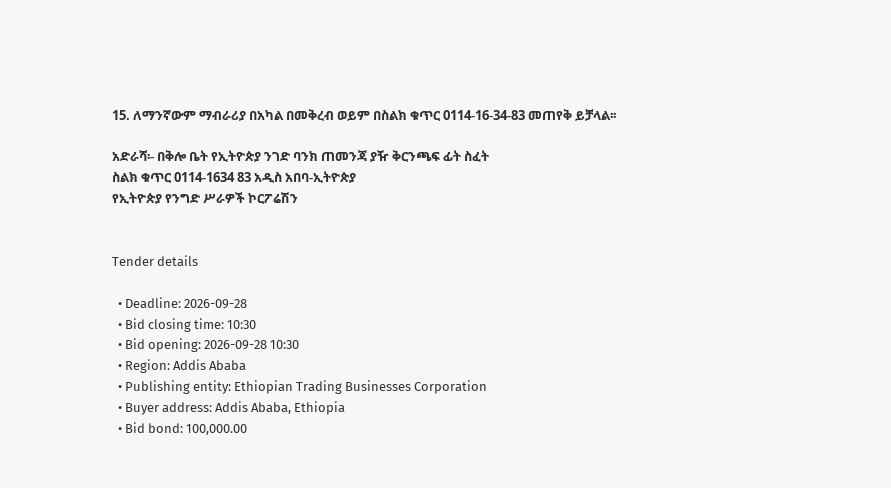15. ለማንኛውም ማብራሪያ በአካል በመቅረብ ወይም በስልክ ቁጥር 0114-16-34-83 መጠየቅ ይቻላል፡፡

አድራሻ፡- በቅሎ ቤት የኢትዮጵያ ንገድ ባንክ ጠመንጃ ያዥ ቅርንጫፍ ፊት ስፈት
ስልክ ቁጥር 0114-1634 83 አዲስ አበባ-ኢትዮጵያ
የኢትዮጵያ የንግድ ሥራዎች ኮርፖሬሽን


Tender details

  • Deadline: 2026-09-28
  • Bid closing time: 10:30
  • Bid opening: 2026-09-28 10:30
  • Region: Addis Ababa
  • Publishing entity: Ethiopian Trading Businesses Corporation
  • Buyer address: Addis Ababa, Ethiopia
  • Bid bond: 100,000.00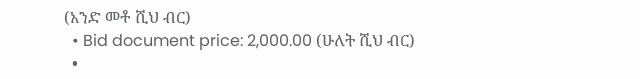(አንድ መቶ ሺህ ብር)
  • Bid document price: 2,000.00 (ሁለት ሺህ ብር)
  •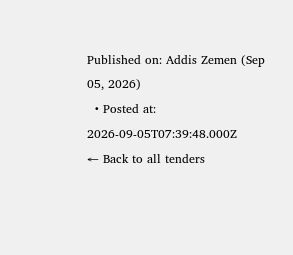Published on: Addis Zemen (Sep 05, 2026)
  • Posted at: 2026-09-05T07:39:48.000Z
← Back to all tenders